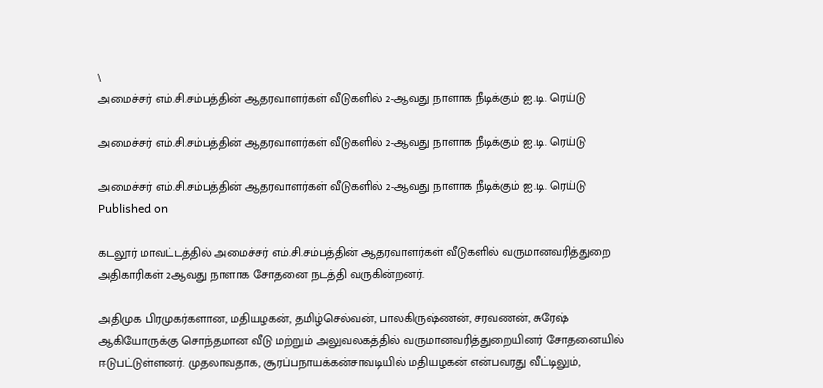\
அமைச்சர் எம்.சி.சம்பத்தின் ஆதரவாளர்கள் வீடுகளில் 2-ஆவது நாளாக நீடிக்கும் ஐ.டி. ரெய்டு

அமைச்சர் எம்.சி.சம்பத்தின் ஆதரவாளர்கள் வீடுகளில் 2-ஆவது நாளாக நீடிக்கும் ஐ.டி. ரெய்டு

அமைச்சர் எம்.சி.சம்பத்தின் ஆதரவாளர்கள் வீடுகளில் 2-ஆவது நாளாக நீடிக்கும் ஐ.டி. ரெய்டு
Published on

கடலூர் மாவட்டத்தில் அமைச்சர் எம்.சி.சம்பத்தின் ஆதரவாளர்கள் வீடுகளில் வருமானவரித்துறை அதிகாரிகள் 2ஆவது நாளாக சோதனை நடத்தி வருகின்றனர்.

அதிமுக பிரமுகர்களான, மதியழகன், தமிழ்செல்வன், பாலகிருஷ்ணன், சரவணன், சுரேஷ் ஆகியோருக்கு சொந்தமான வீடு மற்றும் அலுவலகத்தில் வருமானவரித்துறையினர் சோதனையில் ஈடுபட்டுள்ளனர். முதலாவதாக, சூரப்பநாயக்கன்சாவடியில் மதியழகன் என்பவரது வீட்டிலும்,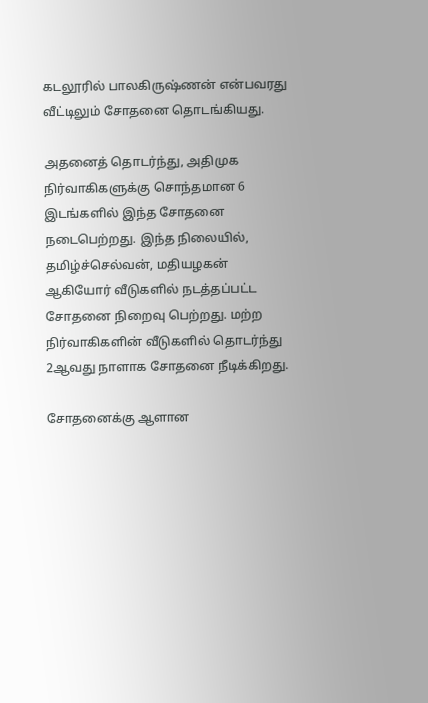கடலூரில் பாலகிருஷ்ணன் என்பவரது வீட்டிலும் சோதனை தொடங்கியது.

அதனைத் தொடர்ந்து, அதிமுக நிர்வாகிகளுக்கு சொந்தமான 6 இடங்களில் இந்த சோதனை நடைபெற்றது. இந்த நிலையில், தமிழ்ச்செல்வன், மதியழகன் ஆகியோர் வீடுகளில் நடத்தப்பட்ட சோதனை நிறைவு பெற்றது. மற்ற நிர்வாகிகளின் வீடுகளில் தொடர்ந்து 2ஆவது நாளாக சோதனை நீடிக்கிறது.

சோதனைக்கு ஆளான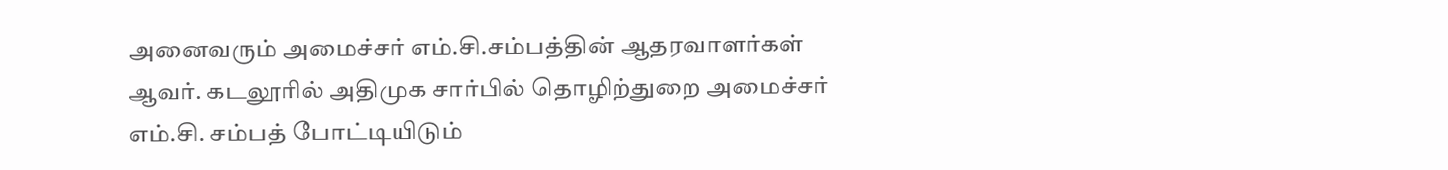அனைவரும் அமைச்சர் எம்.சி.சம்பத்தின் ஆதரவாளர்கள் ஆவர். கடலூரில் அதிமுக சார்பில் தொழிற்துறை அமைச்சர் எம்.சி. சம்பத் போட்டியிடும்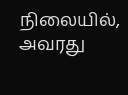நிலையில், அவரது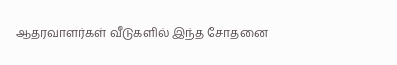ஆதரவாளர்கள் வீடுகளில் இந்த சோதனை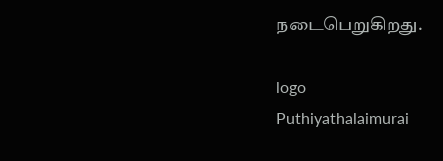நடைபெறுகிறது.

logo
Puthiyathalaimurai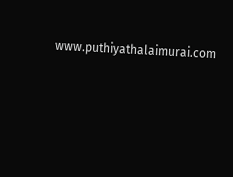www.puthiyathalaimurai.com